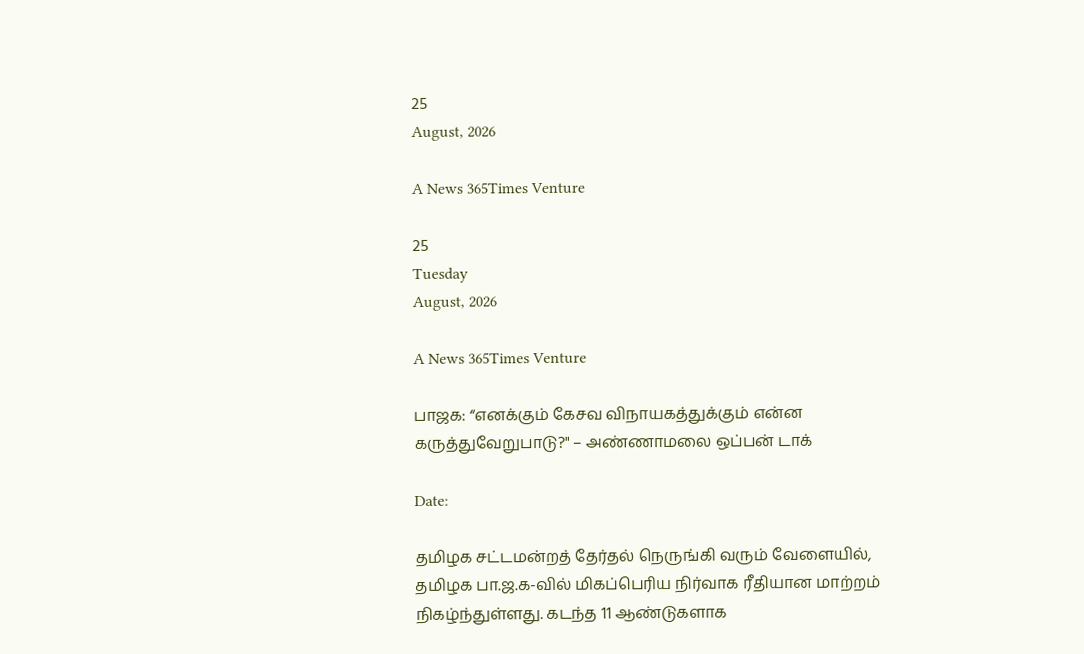25
August, 2026

A News 365Times Venture

25
Tuesday
August, 2026

A News 365Times Venture

பாஜக: “எனக்கும் கேசவ விநாயகத்துக்கும் என்ன கருத்துவேறுபாடு?" – அண்ணாமலை ஒப்பன் டாக்

Date:

தமிழக சட்டமன்றத் தேர்தல் நெருங்கி வரும் வேளையில், தமிழக பா.ஜ.க-வில் மிகப்பெரிய நிர்வாக ரீதியான மாற்றம் நிகழ்ந்துள்ளது. கடந்த 11 ஆண்டுகளாக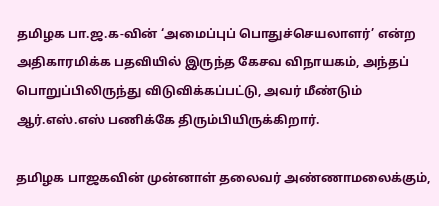தமிழக பா.ஜ.க-வின் ‘அமைப்புப் பொதுச்செயலாளர்’ என்ற அதிகாரமிக்க பதவியில் இருந்த கேசவ விநாயகம், அந்தப் பொறுப்பிலிருந்து விடுவிக்கப்பட்டு, அவர் மீண்டும் ஆர்.எஸ்.எஸ் பணிக்கே திரும்பியிருக்கிறார்.

தமிழக பாஜகவின் முன்னாள் தலைவர் அண்ணாமலைக்கும்,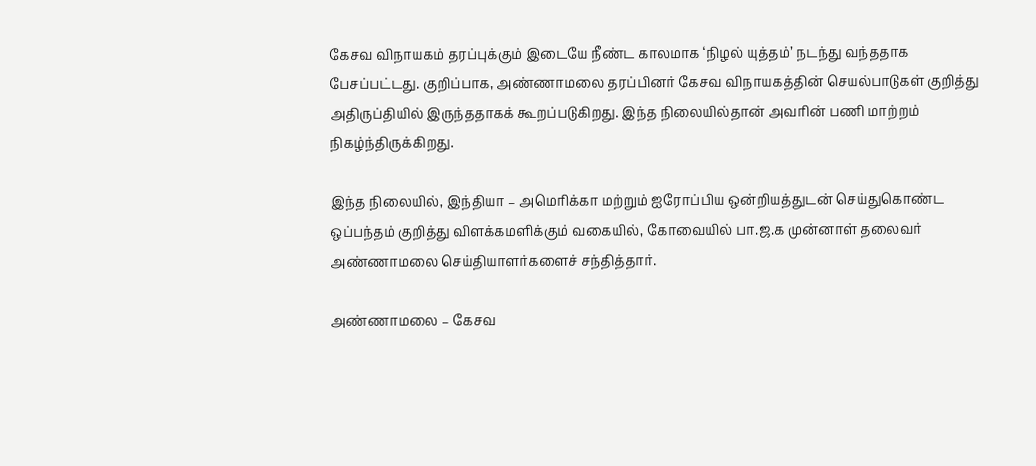கேசவ விநாயகம் தரப்புக்கும் இடையே நீண்ட காலமாக ‘நிழல் யுத்தம்’ நடந்து வந்ததாக பேசப்பட்டது. குறிப்பாக, அண்ணாமலை தரப்பினர் கேசவ விநாயகத்தின் செயல்பாடுகள் குறித்து அதிருப்தியில் இருந்ததாகக் கூறப்படுகிறது. இந்த நிலையில்தான் அவரின் பணி மாற்றம் நிகழ்ந்திருக்கிறது.

இந்த நிலையில், இந்தியா – அமெரிக்கா மற்றும் ஐரோப்பிய ஒன்றியத்துடன் செய்துகொண்ட ஒப்பந்தம் குறித்து விளக்கமளிக்கும் வகையில், கோவையில் பா.ஜ.க முன்னாள் தலைவர் அண்ணாமலை செய்தியாளர்களைச் சந்தித்தார்.

அண்ணாமலை – கேசவ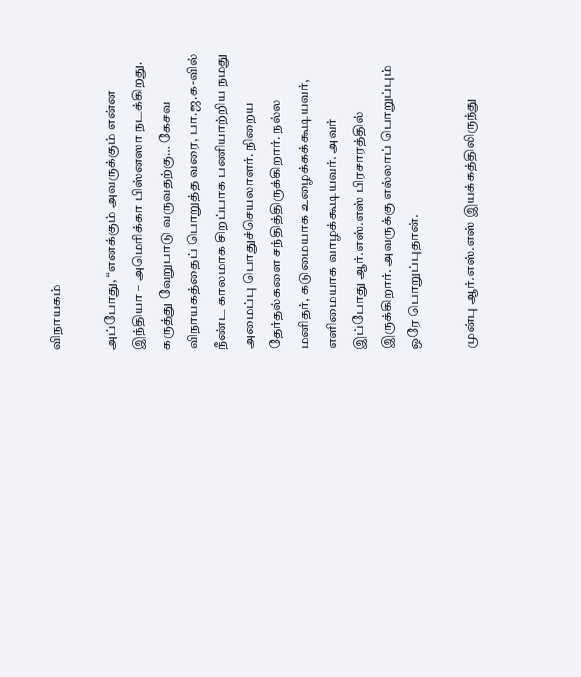விநாயகம்

அப்போது, “எனக்கும் அவருக்கும் என்ன இந்தியா – அமெரிக்கா பிஸ்னஸா நடக்கிறது. கருத்து வேறுபாடு வருவதற்கு… கேசவ விநாயகத்தைப் பொறுத்த வரை, பா.ஜ.க-வில் நீண்ட காலமாக சிறப்பாக பணியாற்றிய நமது அமைப்பு பொதுச்செயலாளர். நிறைய தேர்தல்களை சந்தித்திருக்கிறார். நல்ல மனிதர், கடுமையாக உழைக்கக்கூடியவர், எளிமையாக வாழக்கூடியவர். அவர் இப்போது ஆர்.எஸ்.எஸ் பிரசாரத்தில் இருக்கிறார். அவருக்கு எல்லாப் பொறுப்பும் ஒரே பொறுப்புதான்.

முன்பு ஆர்.எஸ்.எஸ் இயக்கத்திலிருந்து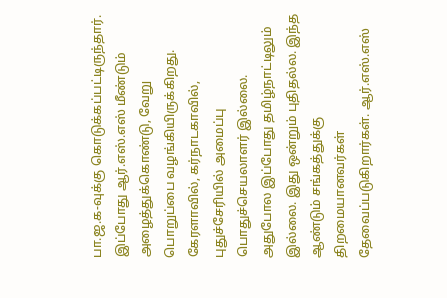பா.ஜ.க-வுக்கு கொடுக்கப்பட்டிருந்தார். இப்போது ஆர்.எஸ்.எஸ் மீண்டும் அழைத்துக்கொண்டு, வேறு பொறுப்பை வழங்கியிருக்கிறது. கேரளாவில், கர்நாடகாவில், புதுச்சேரியில் அமைப்பு பொதுச்செயலாளர் இல்லை. அதுபோல இப்போது தமிழ்நாட்டிலும் இல்லை. இது ஒன்றும் புதிதல்ல. இந்த ஆண்டும் சங்கத்துக்கு திறமையானவர்கள் தேவைப்படுகிறார்கள். ஆர்.எஸ்.எஸ்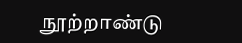நூற்றாண்டு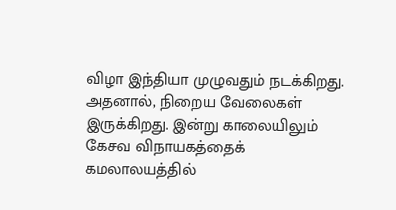விழா இந்தியா முழுவதும் நடக்கிறது. அதனால், நிறைய வேலைகள் இருக்கிறது. இன்று காலையிலும் கேசவ விநாயகத்தைக் கமலாலயத்தில்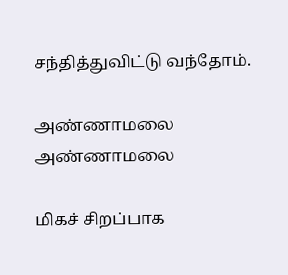சந்தித்துவிட்டு வந்தோம்.

அண்ணாமலை
அண்ணாமலை

மிகச் சிறப்பாக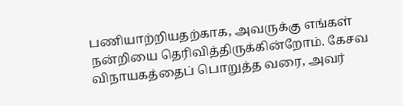பணியாற்றியதற்காக, அவருக்கு எங்கள் நன்றியை தெரிவித்திருக்கின்றோம். கேசவ விநாயகத்தைப் பொறுத்த வரை, அவர்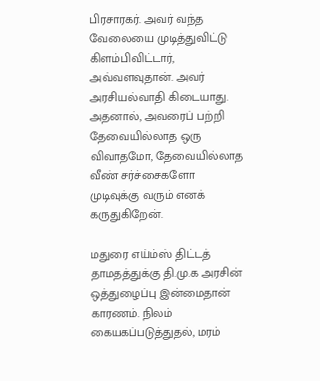பிரசாரகர். அவர் வந்த வேலையை முடித்துவிட்டு கிளம்பிவிட்டார், அவ்வளவுதான். அவர் அரசியல்வாதி கிடையாது. அதனால், அவரைப் பற்றி தேவையில்லாத ஒரு விவாதமோ, தேவையில்லாத வீண் சர்ச்சைகளோ முடிவுக்கு வரும் எனக் கருதுகிறேன்.

மதுரை எய்ம்ஸ் திட்டத் தாமதத்துக்கு தி.மு.க அரசின் ஒத்துழைப்பு இன்மைதான் காரணம். நிலம் கையகப்படுத்துதல், மரம்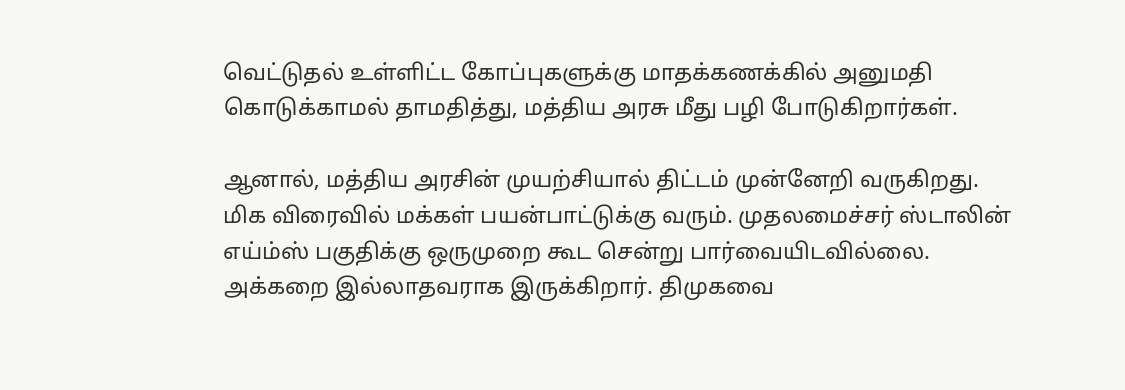வெட்டுதல் உள்ளிட்ட கோப்புகளுக்கு மாதக்கணக்கில் அனுமதி கொடுக்காமல் தாமதித்து, மத்திய அரசு மீது பழி போடுகிறார்கள்.

ஆனால், மத்திய அரசின் முயற்சியால் திட்டம் முன்னேறி வருகிறது. மிக விரைவில் மக்கள் பயன்பாட்டுக்கு வரும். முதலமைச்சர் ஸ்டாலின் எய்ம்ஸ் பகுதிக்கு ஒருமுறை கூட சென்று பார்வையிடவில்லை. அக்கறை இல்லாதவராக இருக்கிறார். திமுகவை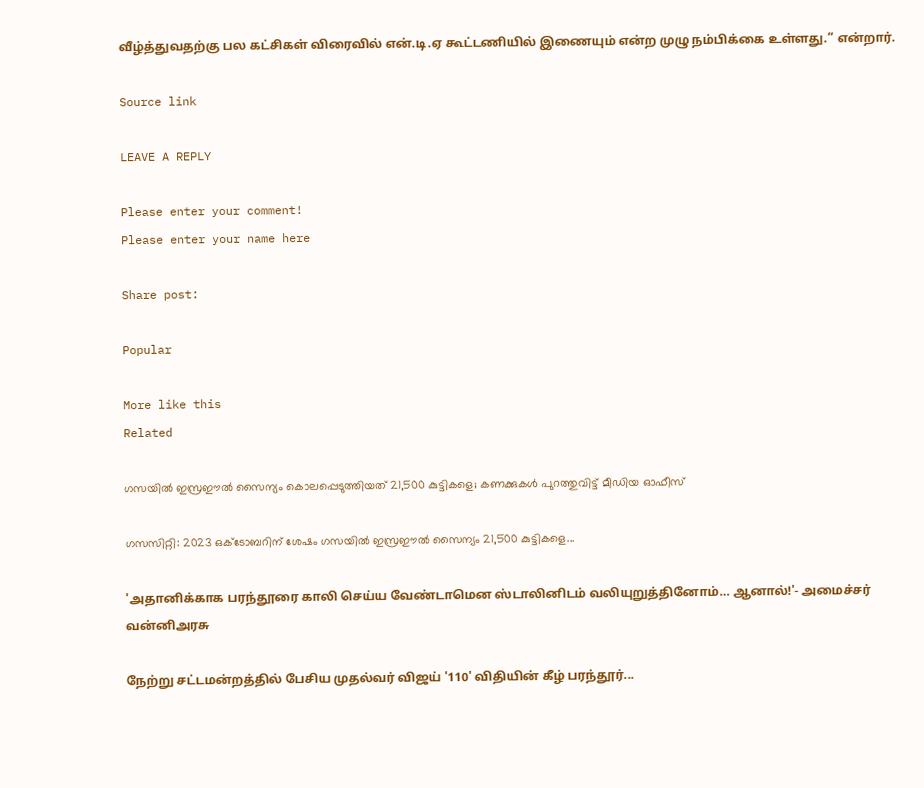வீழ்த்துவதற்கு பல கட்சிகள் விரைவில் என்.டி.ஏ கூட்டணியில் இணையும் என்ற முழு நம்பிக்கை உள்ளது.” என்றார்.

Source link

LEAVE A REPLY

Please enter your comment!
Please enter your name here

Share post:

Popular

More like this
Related

ഗസയില്‍ ഇസ്രഈല്‍ സൈന്യം കൊലപ്പെടുത്തിയത് 21,500 കുട്ടികളെ; കണക്കുകള്‍ പുറത്തുവിട്ട് മീഡിയ ഓഫീസ്

ഗസസിറ്റി: 2023 ഒക്ടോബറിന് ശേഷം ഗസയില്‍ ഇസ്രഈല്‍ സൈന്യം 21,500 കുട്ടികളെ...

'அதானிக்காக பரந்தூரை காலி செய்ய வேண்டாமென ஸ்டாலினிடம் வலியுறுத்தினோம்… ஆனால்!'- அமைச்சர் வன்னிஅரசு

நேற்று சட்டமன்றத்தில் பேசிய முதல்வர் விஜய் '110' விதியின் கீழ் பரந்தூர்...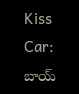Kiss Car: బాయ్‌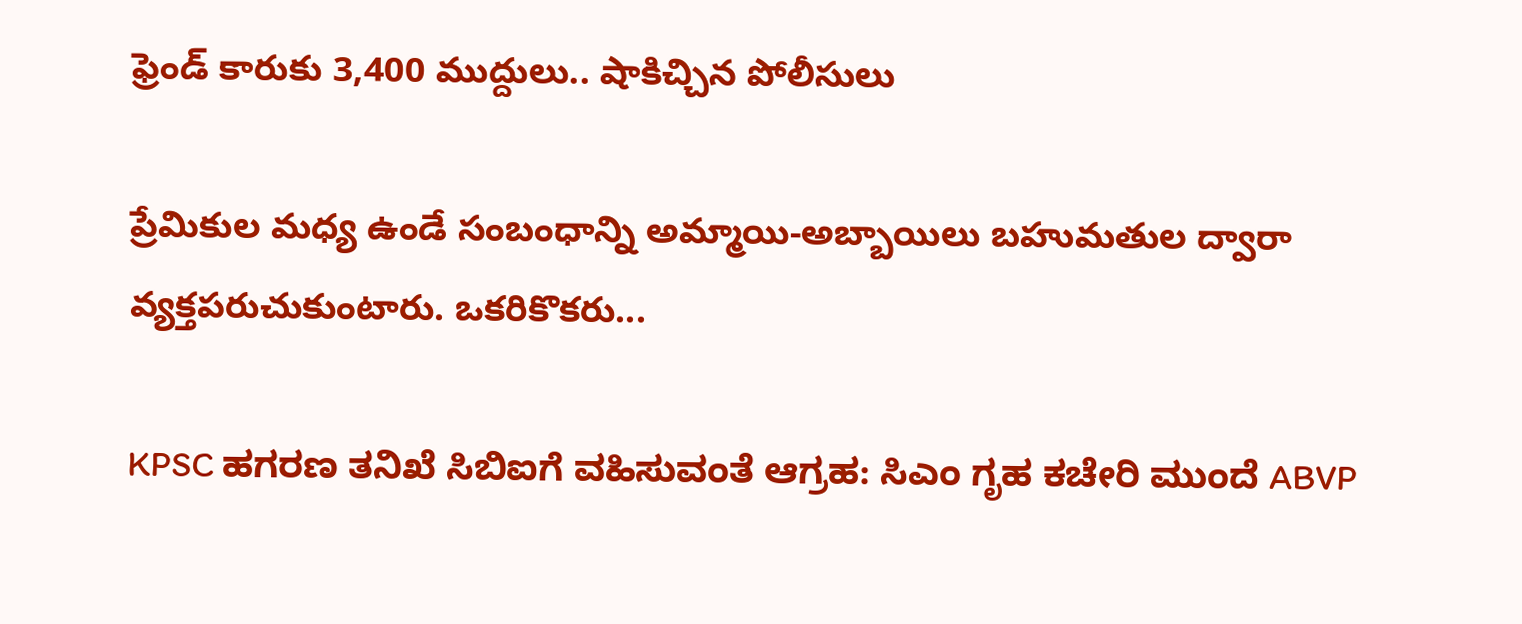ఫ్రెండ్‌ కారుకు 3,400 ముద్దులు.. షాకిచ్చిన పోలీసులు

ప్రేమికుల మధ్య ఉండే సంబంధాన్ని అమ్మాయి-అబ్బాయిలు బహుమతుల ద్వారా వ్యక్తపరుచుకుంటారు. ఒకరికొకరు...

KPSC ಹಗರಣ ತನಿಖೆ ಸಿಬಿಐಗೆ ವಹಿಸುವಂತೆ ಆಗ್ರಹ: ಸಿಎಂ ಗೃಹ ಕಚೇರಿ ಮುಂದೆ ABVP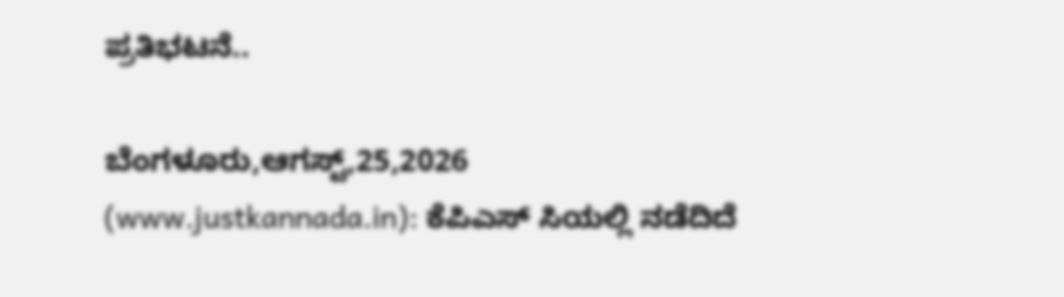ಪ್ರತಿಭಟನೆ..

ಬೆಂಗಳೂರು,ಆಗಸ್ಟ್,25,2026 (www.justkannada.in): ಕೆಪಿಎಸ್ ಸಿಯಲ್ಲಿ ನಡೆದಿದೆ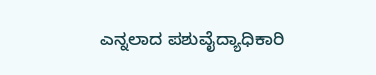ಎನ್ನಲಾದ ಪಶುವೈದ್ಯಾಧಿಕಾರಿ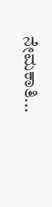ನೇಮಕಾತಿ...